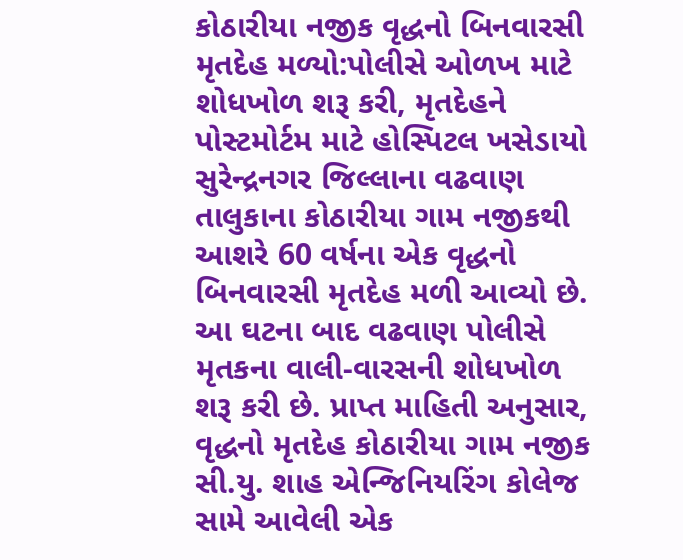કોઠારીયા નજીક વૃદ્ધનો બિનવારસી મૃતદેહ મળ્યો:પોલીસે ઓળખ માટે શોધખોળ શરૂ કરી, મૃતદેહને પોસ્ટમોર્ટમ માટે હોસ્પિટલ ખસેડાયો
સુરેન્દ્રનગર જિલ્લાના વઢવાણ તાલુકાના કોઠારીયા ગામ નજીકથી આશરે 60 વર્ષના એક વૃદ્ધનો બિનવારસી મૃતદેહ મળી આવ્યો છે. આ ઘટના બાદ વઢવાણ પોલીસે મૃતકના વાલી-વારસની શોધખોળ શરૂ કરી છે. પ્રાપ્ત માહિતી અનુસાર, વૃદ્ધનો મૃતદેહ કોઠારીયા ગામ નજીક સી.યુ. શાહ એન્જિનિયરિંગ કોલેજ સામે આવેલી એક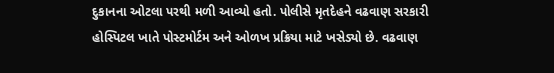દુકાનના ઓટલા પરથી મળી આવ્યો હતો. પોલીસે મૃતદેહને વઢવાણ સરકારી હોસ્પિટલ ખાતે પોસ્ટમોર્ટમ અને ઓળખ પ્રક્રિયા માટે ખસેડ્યો છે. વઢવાણ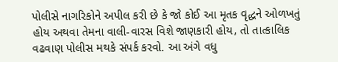પોલીસે નાગરિકોને અપીલ કરી છે કે જો કોઈ આ મૃતક વૃદ્ધને ઓળખતું હોય અથવા તેમના વાલી-વારસ વિશે જાણકારી હોય, તો તાત્કાલિક વઢવાણ પોલીસ મથકે સંપર્ક કરવો. આ અંગે વધુ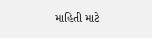માહિતી માટે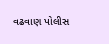વઢવાણ પોલીસ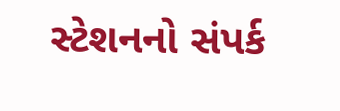સ્ટેશનનો સંપર્ક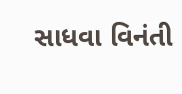સાધવા વિનંતી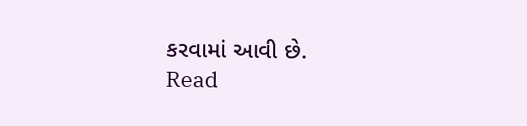કરવામાં આવી છે.
Read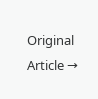Original Article →